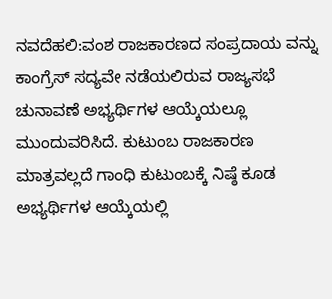ನವದೆಹಲಿ:ವಂಶ ರಾಜಕಾರಣದ ಸಂಪ್ರದಾಯ ವನ್ನು ಕಾಂಗ್ರೆಸ್ ಸದ್ಯವೇ ನಡೆಯಲಿರುವ ರಾಜ್ಯಸಭೆ ಚುನಾವಣೆ ಅಭ್ಯರ್ಥಿಗಳ ಆಯ್ಕೆಯಲ್ಲೂ ಮುಂದುವರಿಸಿದೆ. ಕುಟುಂಬ ರಾಜಕಾರಣ ಮಾತ್ರವಲ್ಲದೆ ಗಾಂಧಿ ಕುಟುಂಬಕ್ಕೆ ನಿಷ್ಠೆ ಕೂಡ ಅಭ್ಯರ್ಥಿಗಳ ಆಯ್ಕೆಯಲ್ಲಿ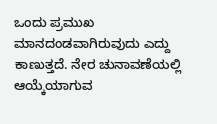ಒಂದು ಪ್ರಮುಖ ಮಾನದಂಡವಾಗಿರುವುದು ಎದ್ದು ಕಾಣುತ್ತದೆ. ನೇರ ಚುನಾವಣೆಯಲ್ಲಿ ಆಯ್ಕೆಯಾಗುವ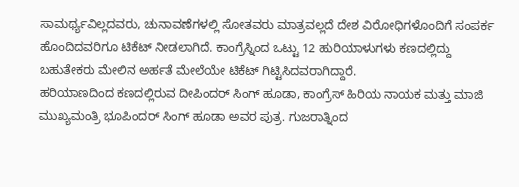ಸಾಮರ್ಥ್ಯವಿಲ್ಲದವರು, ಚುನಾವಣೆಗಳಲ್ಲಿ ಸೋತವರು ಮಾತ್ರವಲ್ಲದೆ ದೇಶ ವಿರೋಧಿಗಳೊಂದಿಗೆ ಸಂಪರ್ಕ ಹೊಂದಿದವರಿಗೂ ಟಿಕೆಟ್ ನೀಡಲಾಗಿದೆ. ಕಾಂಗ್ರೆಸ್ನಿಂದ ಒಟ್ಟು 12 ಹುರಿಯಾಳುಗಳು ಕಣದಲ್ಲಿದ್ದು ಬಹುತೇಕರು ಮೇಲಿನ ಅರ್ಹತೆ ಮೇಲೆಯೇ ಟಿಕೆಟ್ ಗಿಟ್ಟಿಸಿದವರಾಗಿದ್ದಾರೆ.
ಹರಿಯಾಣದಿಂದ ಕಣದಲ್ಲಿರುವ ದೀಪಿಂದರ್ ಸಿಂಗ್ ಹೂಡಾ, ಕಾಂಗ್ರೆಸ್ ಹಿರಿಯ ನಾಯಕ ಮತ್ತು ಮಾಜಿ ಮುಖ್ಯಮಂತ್ರಿ ಭೂಪಿಂದರ್ ಸಿಂಗ್ ಹೂಡಾ ಅವರ ಪುತ್ರ. ಗುಜರಾತ್ನಿಂದ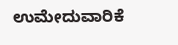ಉಮೇದುವಾರಿಕೆ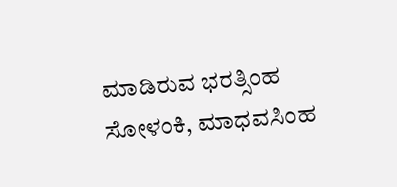ಮಾಡಿರುವ ಭರತ್ಸಿಂಹ ಸೋಳಂಕಿ, ಮಾಧವಸಿಂಹ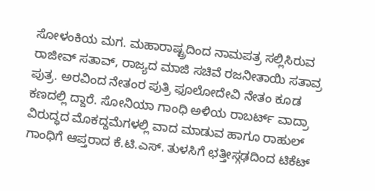ಸೋಳಂಕಿಯ ಮಗ. ಮಹಾರಾಷ್ಟ್ರದಿಂದ ನಾಮಪತ್ರ ಸಲ್ಲಿಸಿರುವ ರಾಜೀವ್ ಸತಾವ್, ರಾಜ್ಯದ ಮಾಜಿ ಸಚಿವೆ ರಜನೀತಾಯಿ ಸತಾವ್ರ ಪುತ್ರ. ಅರವಿಂದ ನೇತಂರ ಪುತ್ರಿ ಫೂಲೋದೇವಿ ನೇತಂ ಕೂಡ ಕಣದಲ್ಲಿ ದ್ದಾರೆ. ಸೋನಿಯಾ ಗಾಂಧಿ ಅಳಿಯ ರಾಬರ್ಟ್ ವಾದ್ರಾ ವಿರುದ್ಧದ ಮೊಕದ್ದಮೆಗಳಲ್ಲಿ ವಾದ ಮಾಡುವ ಹಾಗೂ ರಾಹುಲ್ ಗಾಂಧಿಗೆ ಆಪ್ತರಾದ ಕೆ.ಟಿ.ಎಸ್. ತುಳಸಿಗೆ ಛತ್ತೀಸ್ಗಢದಿಂದ ಟಿಕೆಟ್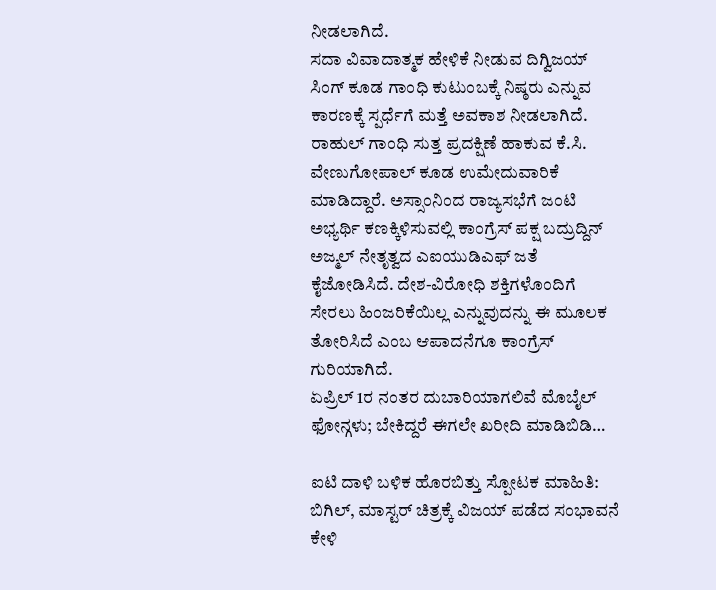ನೀಡಲಾಗಿದೆ.
ಸದಾ ವಿವಾದಾತ್ಮಕ ಹೇಳಿಕೆ ನೀಡುವ ದಿಗ್ವಿಜಯ್ ಸಿಂಗ್ ಕೂಡ ಗಾಂಧಿ ಕುಟುಂಬಕ್ಕೆ ನಿಷ್ಠರು ಎನ್ನುವ ಕಾರಣಕ್ಕೆ ಸ್ಪರ್ಧೆಗೆ ಮತ್ತೆ ಅವಕಾಶ ನೀಡಲಾಗಿದೆ. ರಾಹುಲ್ ಗಾಂಧಿ ಸುತ್ತ ಪ್ರದಕ್ಷಿಣೆ ಹಾಕುವ ಕೆ.ಸಿ. ವೇಣುಗೋಪಾಲ್ ಕೂಡ ಉಮೇದುವಾರಿಕೆ ಮಾಡಿದ್ದಾರೆ. ಅಸ್ಸಾಂನಿಂದ ರಾಜ್ಯಸಭೆಗೆ ಜಂಟಿ ಅಭ್ಯರ್ಥಿ ಕಣಕ್ಕಿಳಿಸುವಲ್ಲಿ ಕಾಂಗ್ರೆಸ್ ಪಕ್ಷ ಬದ್ರುದ್ದಿನ್ ಅಜ್ಮಲ್ ನೇತೃತ್ವದ ಎಐಯುಡಿಎಫ್ ಜತೆ ಕೈಜೋಡಿಸಿದೆ. ದೇಶ-ವಿರೋಧಿ ಶಕ್ತಿಗಳೊಂದಿಗೆ ಸೇರಲು ಹಿಂಜರಿಕೆಯಿಲ್ಲ ಎನ್ನುವುದನ್ನು ಈ ಮೂಲಕ ತೋರಿಸಿದೆ ಎಂಬ ಆಪಾದನೆಗೂ ಕಾಂಗ್ರೆಸ್ ಗುರಿಯಾಗಿದೆ.
ಏಪ್ರಿಲ್ 1ರ ನಂತರ ದುಬಾರಿಯಾಗಲಿವೆ ಮೊಬೈಲ್ ಫೋನ್ಗಳು; ಬೇಕಿದ್ದರೆ ಈಗಲೇ ಖರೀದಿ ಮಾಡಿಬಿಡಿ…

ಐಟಿ ದಾಳಿ ಬಳಿಕ ಹೊರಬಿತ್ತು ಸ್ಪೋಟಕ ಮಾಹಿತಿ: ಬಿಗಿಲ್, ಮಾಸ್ಟರ್ ಚಿತ್ರಕ್ಕೆ ವಿಜಯ್ ಪಡೆದ ಸಂಭಾವನೆ ಕೇಳಿ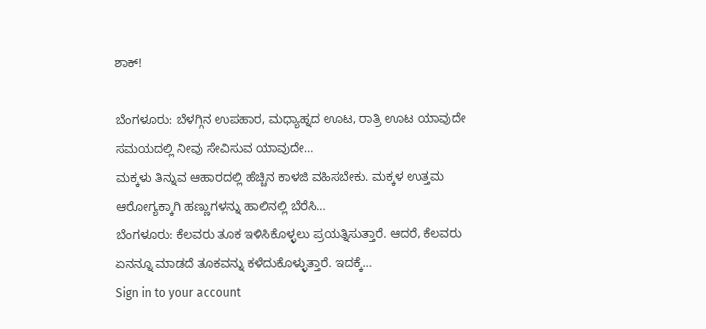ಶಾಕ್!

ಬೆಂಗಳೂರು: ಬೆಳಗ್ಗಿನ ಉಪಹಾರ, ಮಧ್ಯಾಹ್ನದ ಊಟ, ರಾತ್ರಿ ಊಟ ಯಾವುದೇ ಸಮಯದಲ್ಲಿ ನೀವು ಸೇವಿಸುವ ಯಾವುದೇ…
ಮಕ್ಕಳು ತಿನ್ನುವ ಆಹಾರದಲ್ಲಿ ಹೆಚ್ಚಿನ ಕಾಳಜಿ ವಹಿಸಬೇಕು. ಮಕ್ಕಳ ಉತ್ತಮ ಆರೋಗ್ಯಕ್ಕಾಗಿ ಹಣ್ಣುಗಳನ್ನು ಹಾಲಿನಲ್ಲಿ ಬೆರೆಸಿ…
ಬೆಂಗಳೂರು: ಕೆಲವರು ತೂಕ ಇಳಿಸಿಕೊಳ್ಳಲು ಪ್ರಯತ್ನಿಸುತ್ತಾರೆ. ಆದರೆ, ಕೆಲವರು ಏನನ್ನೂ ಮಾಡದೆ ತೂಕವನ್ನು ಕಳೆದುಕೊಳ್ಳುತ್ತಾರೆ. ಇದಕ್ಕೆ…
Sign in to your account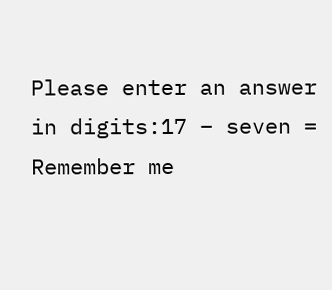Please enter an answer in digits:17 − seven =
Remember me